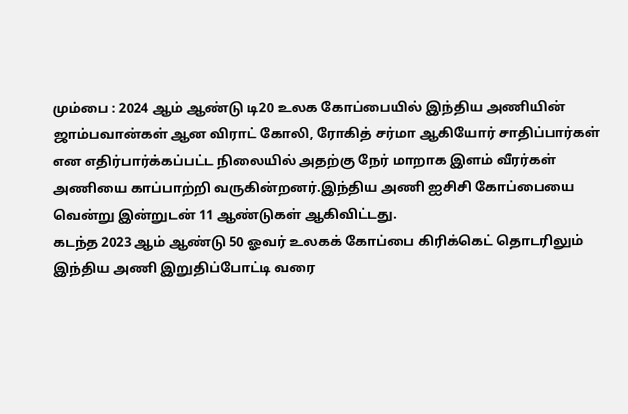மும்பை : 2024 ஆம் ஆண்டு டி20 உலக கோப்பையில் இந்திய அணியின் ஜாம்பவான்கள் ஆன விராட் கோலி, ரோகித் சர்மா ஆகியோர் சாதிப்பார்கள் என எதிர்பார்க்கப்பட்ட நிலையில் அதற்கு நேர் மாறாக இளம் வீரர்கள் அணியை காப்பாற்றி வருகின்றனர்.இந்திய அணி ஐசிசி கோப்பையை வென்று இன்றுடன் 11 ஆண்டுகள் ஆகிவிட்டது.
கடந்த 2023 ஆம் ஆண்டு 50 ஓவர் உலகக் கோப்பை கிரிக்கெட் தொடரிலும் இந்திய அணி இறுதிப்போட்டி வரை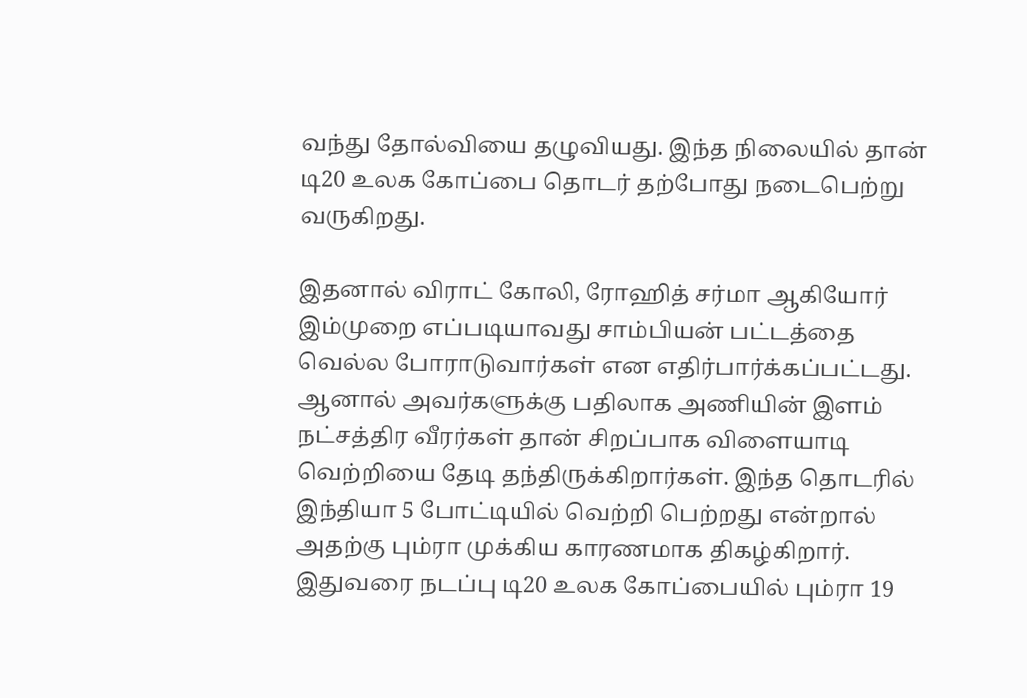வந்து தோல்வியை தழுவியது. இந்த நிலையில் தான் டி20 உலக கோப்பை தொடர் தற்போது நடைபெற்று வருகிறது.

இதனால் விராட் கோலி, ரோஹித் சர்மா ஆகியோர் இம்முறை எப்படியாவது சாம்பியன் பட்டத்தை வெல்ல போராடுவார்கள் என எதிர்பார்க்கப்பட்டது. ஆனால் அவர்களுக்கு பதிலாக அணியின் இளம் நட்சத்திர வீரர்கள் தான் சிறப்பாக விளையாடி வெற்றியை தேடி தந்திருக்கிறார்கள். இந்த தொடரில் இந்தியா 5 போட்டியில் வெற்றி பெற்றது என்றால் அதற்கு பும்ரா முக்கிய காரணமாக திகழ்கிறார்.
இதுவரை நடப்பு டி20 உலக கோப்பையில் பும்ரா 19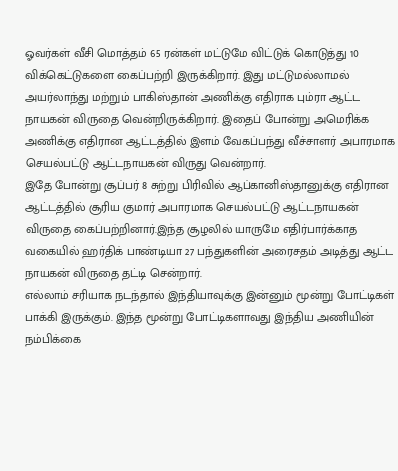ஓவர்கள் வீசி மொத்தம் 65 ரன்கள் மட்டுமே விட்டுக் கொடுத்து 10 விக்கெட்டுகளை கைப்பற்றி இருக்கிறார். இது மட்டுமல்லாமல் அயர்லாந்து மற்றும் பாகிஸ்தான் அணிக்கு எதிராக பும்ரா ஆட்ட நாயகன் விருதை வென்றிருக்கிறார். இதைப் போன்று அமெரிக்க அணிக்கு எதிரான ஆட்டத்தில் இளம் வேகப்பந்து வீச்சாளர் அபாரமாக செயல்பட்டு ஆட்டநாயகன் விருது வென்றார்.
இதே போன்று சூப்பர் 8 சுற்று பிரிவில் ஆப்கானிஸ்தானுக்கு எதிரான ஆட்டத்தில் சூரிய குமார் அபாரமாக செயல்பட்டு ஆட்டநாயகன் விருதை கைப்பற்றினார்.இந்த சூழலில் யாருமே எதிர்பார்க்காத வகையில் ஹர்திக் பாண்டியா 27 பந்துகளின் அரைசதம் அடித்து ஆட்ட நாயகன் விருதை தட்டி சென்றார்.
எல்லாம் சரியாக நடந்தால் இந்தியாவுக்கு இன்னும் மூன்று போட்டிகள் பாக்கி இருக்கும். இந்த மூன்று போட்டிகளாவது இந்திய அணியின் நம்பிக்கை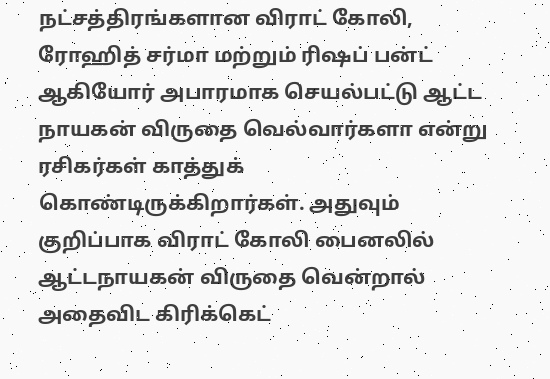நட்சத்திரங்களான விராட் கோலி, ரோஹித் சர்மா மற்றும் ரிஷப் பன்ட் ஆகியோர் அபாரமாக செயல்பட்டு ஆட்ட நாயகன் விருதை வெல்வார்களா என்று ரசிகர்கள் காத்துக் கொண்டிருக்கிறார்கள். அதுவும் குறிப்பாக விராட் கோலி பைனலில் ஆட்டநாயகன் விருதை வென்றால் அதைவிட கிரிக்கெட்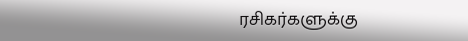ரசிகர்களுக்கு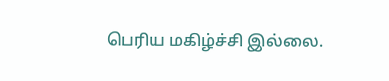பெரிய மகிழ்ச்சி இல்லை.